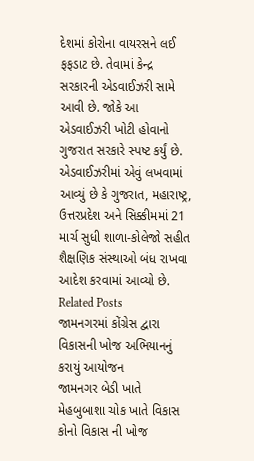દેશમાં કોરોના વાયરસને લઈ ફફડાટ છે. તેવામાં કેન્દ્ર સરકારની એડવાઈઝરી સામે આવી છે. જોકે આ એડવાઈઝરી ખોટી હોવાનો ગુજરાત સરકારે સ્પષ્ટ કર્યું છે. એડવાઈઝરીમાં એવું લખવામાં આવ્યું છે કે ગુજરાત, મહારાષ્ટ્ર, ઉત્તરપ્રદેશ અને સિક્કીમમાં 21 માર્ચ સુધી શાળા-કોલેજો સહીત શૈક્ષણિક સંસ્થાઓ બંધ રાખવા આદેશ કરવામાં આવ્યો છે.
Related Posts
જામનગરમાં કોંગ્રેસ દ્વારા વિકાસની ખોજ અભિયાનનું કરાયું આયોજન
જામનગર બેડી ખાતે મેહબુબાશા ચોક ખાતે વિકાસ કોનો વિકાસ ની ખોજ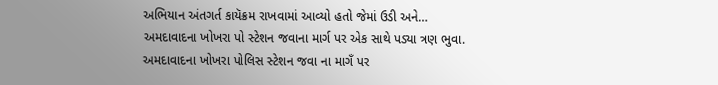અભિયાન અંતગર્ત કાયૅક્રમ રાખવામાં આવ્યો હતો જેમાં ઉડી અને…
અમદાવાદના ખોખરા પો સ્ટેશન જવાના માર્ગ પર એક સાથે પડ્યા ત્રણ ભુવા.
અમદાવાદના ખોખરા પોલિસ સ્ટેશન જવા ના માગઁ પર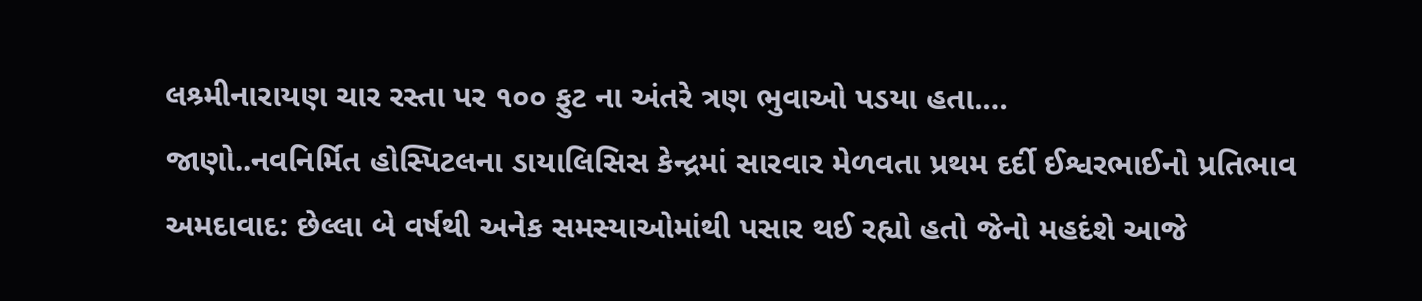લશ્ર્મીનારાયણ ચાર રસ્તા પર ૧૦૦ ફુટ ના અંતરે ત્રણ ભુવાઓ પડયા હતા.…
જાણો..નવનિર્મિત હોસ્પિટલના ડાયાલિસિસ કેન્દ્રમાં સારવાર મેળવતા પ્રથમ દર્દી ઈશ્વરભાઈનો પ્રતિભાવ
અમદાવાદ: છેલ્લા બે વર્ષથી અનેક સમસ્યાઓમાંથી પસાર થઈ રહ્યો હતો જેનો મહદંશે આજે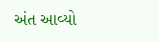અંત આવ્યો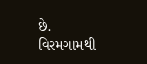છે. વિરમગામથી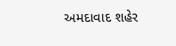અમદાવાદ શહેર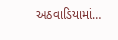અઠવાડિયામાં…